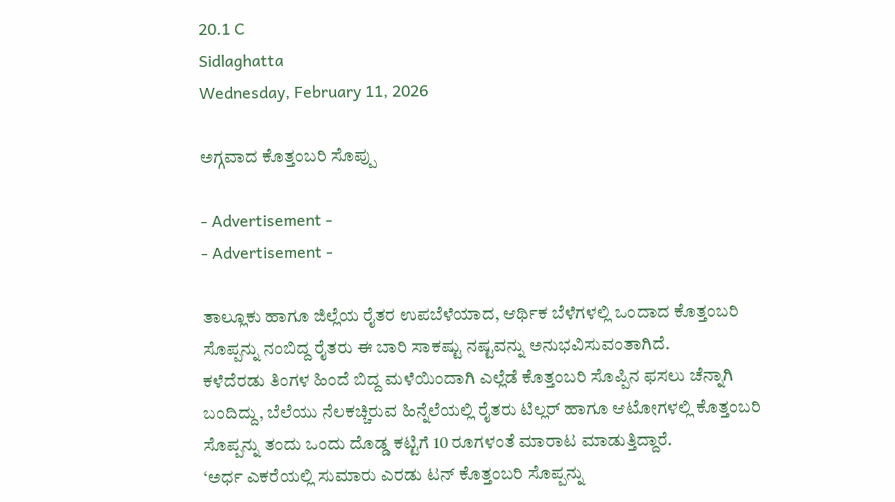20.1 C
Sidlaghatta
Wednesday, February 11, 2026

ಅಗ್ಗವಾದ ಕೊತ್ತಂಬರಿ ಸೊಪ್ಪು

- Advertisement -
- Advertisement -

ತಾಲ್ಲೂಕು ಹಾಗೂ ಜಿಲ್ಲೆಯ ರೈತರ ಉಪಬೆಳೆಯಾದ, ಆರ್ಥಿಕ ಬೆಳೆಗಳಲ್ಲಿ ಒಂದಾದ ಕೊತ್ತಂಬರಿ ಸೊಪ್ಪನ್ನು ನಂಬಿದ್ದ ರೈತರು ಈ ಬಾರಿ ಸಾಕಷ್ಟು ನಷ್ಟವನ್ನು ಅನುಭವಿಸುವಂತಾಗಿದೆ.
ಕಳೆದೆರಡು ತಿಂಗಳ ಹಿಂದೆ ಬಿದ್ದ ಮಳೆಯಿಂದಾಗಿ ಎಲ್ಲೆಡೆ ಕೊತ್ತಂಬರಿ ಸೊಪ್ಪಿನ ಫಸಲು ಚೆನ್ನಾಗಿ ಬಂದಿದ್ದು, ಬೆಲೆಯು ನೆಲಕಚ್ಚಿರುವ ಹಿನ್ನೆಲೆಯಲ್ಲಿ ರೈತರು ಟಿಲ್ಲರ್ ಹಾಗೂ ಆಟೋಗಳಲ್ಲಿ ಕೊತ್ತಂಬರಿ ಸೊಪ್ಪನ್ನು ತಂದು ಒಂದು ದೊಡ್ಡ ಕಟ್ಟಿಗೆ 10 ರೂಗಳಂತೆ ಮಾರಾಟ ಮಾಡುತ್ತಿದ್ದಾರೆ.
‘ಅರ್ಧ ಎಕರೆಯಲ್ಲಿ ಸುಮಾರು ಎರಡು ಟನ್ ಕೊತ್ತಂಬರಿ ಸೊಪ್ಪನ್ನು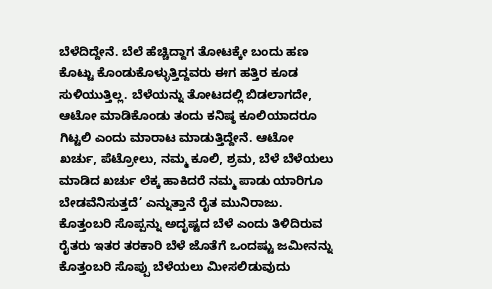ಬೆಳೆದಿದ್ದೇನೆ. ಬೆಲೆ ಹೆಚ್ಚಿದ್ದಾಗ ತೋಟಕ್ಕೇ ಬಂದು ಹಣ ಕೊಟ್ಟು ಕೊಂಡುಕೊಳ್ಳುತ್ತಿದ್ದವರು ಈಗ ಹತ್ತಿರ ಕೂಡ ಸುಳಿಯುತ್ತಿಲ್ಲ. ಬೆಳೆಯನ್ನು ತೋಟದಲ್ಲಿ ಬಿಡಲಾಗದೇ, ಆಟೋ ಮಾಡಿಕೊಂಡು ತಂದು ಕನಿಷ್ಠ ಕೂಲಿಯಾದರೂ ಗಿಟ್ಟಲಿ ಎಂದು ಮಾರಾಟ ಮಾಡುತ್ತಿದ್ದೇನೆ. ಆಟೋ ಖರ್ಚು, ಪೆಟ್ರೋಲು, ನಮ್ಮ ಕೂಲಿ, ಶ್ರಮ, ಬೆಳೆ ಬೆಳೆಯಲು ಮಾಡಿದ ಖರ್ಚು ಲೆಕ್ಕ ಹಾಕಿದರೆ ನಮ್ಮ ಪಾಡು ಯಾರಿಗೂ ಬೇಡವೆನಿಸುತ್ತದೆ’ ಎನ್ನುತ್ತಾನೆ ರೈತ ಮುನಿರಾಜು.
ಕೊತ್ತಂಬರಿ ಸೊಪ್ಪನ್ನು ಅದೃಷ್ಟದ ಬೆಳೆ ಎಂದು ತಿಳಿದಿರುವ ರೈತರು ಇತರ ತರಕಾರಿ ಬೆಳೆ ಜೊತೆಗೆ ಒಂದಷ್ಟು ಜಮೀನನ್ನು ಕೊತ್ತಂಬರಿ ಸೊಪ್ಪು ಬೆಳೆಯಲು ಮೀಸಲಿಡುವುದು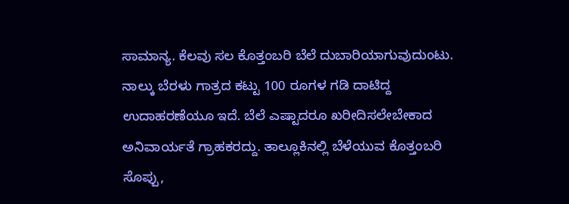ಸಾಮಾನ್ಯ. ಕೆಲವು ಸಲ ಕೊತ್ತಂಬರಿ ಬೆಲೆ ದುಬಾರಿಯಾಗುವುದುಂಟು. ನಾಲ್ಕು ಬೆರಳು ಗಾತ್ರದ ಕಟ್ಟು 100 ರೂಗಳ ಗಡಿ ದಾಟಿದ್ದ ಉದಾಹರಣೆಯೂ ಇದೆ. ಬೆಲೆ ಎಷ್ಟಾದರೂ ಖರೀದಿಸಲೇಬೇಕಾದ ಅನಿವಾರ್ಯತೆ ಗ್ರಾಹಕರದ್ದು. ತಾಲ್ಲೂಕಿನಲ್ಲಿ ಬೆಳೆಯುವ ಕೊತ್ತಂಬರಿ ಸೊಪ್ಪು,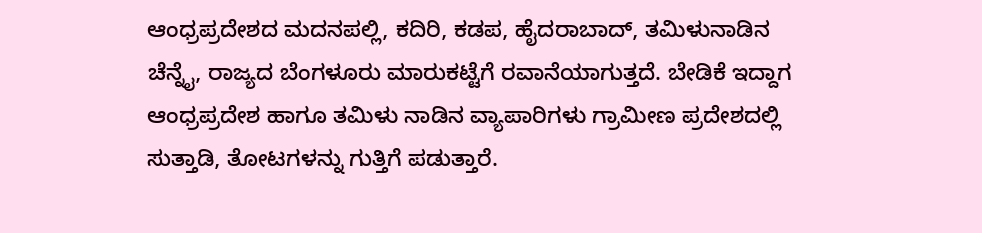ಆಂಧ್ರಪ್ರದೇಶದ ಮದನಪಲ್ಲಿ, ಕದಿರಿ, ಕಡಪ, ಹೈದರಾಬಾದ್, ತಮಿಳುನಾಡಿನ ಚೆನ್ನೈ, ರಾಜ್ಯದ ಬೆಂಗಳೂರು ಮಾರುಕಟ್ಟೆಗೆ ರವಾನೆಯಾಗುತ್ತದೆ. ಬೇಡಿಕೆ ಇದ್ದಾಗ ಆಂಧ್ರಪ್ರದೇಶ ಹಾಗೂ ತಮಿಳು ನಾಡಿನ ವ್ಯಾಪಾರಿಗಳು ಗ್ರಾಮೀಣ ಪ್ರದೇಶದಲ್ಲಿ ಸುತ್ತಾಡಿ, ತೋಟಗಳನ್ನು ಗುತ್ತಿಗೆ ಪಡುತ್ತಾರೆ.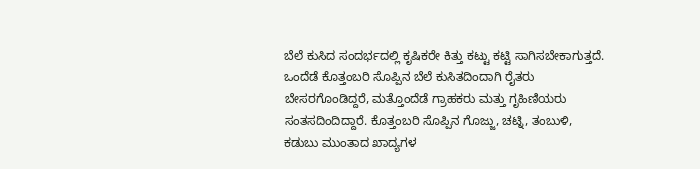ಬೆಲೆ ಕುಸಿದ ಸಂದರ್ಭದಲ್ಲಿ ಕೃಷಿಕರೇ ಕಿತ್ತು ಕಟ್ಟು ಕಟ್ಟಿ ಸಾಗಿಸಬೇಕಾಗುತ್ತದೆ.
ಒಂದೆಡೆ ಕೊತ್ತಂಬರಿ ಸೊಪ್ಪಿನ ಬೆಲೆ ಕುಸಿತದಿಂದಾಗಿ ರೈತರು ಬೇಸರಗೊಂಡಿದ್ದರೆ, ಮತ್ತೊಂದೆಡೆ ಗ್ರಾಹಕರು ಮತ್ತು ಗೃಹಿಣಿಯರು ಸಂತಸದಿಂದಿದ್ದಾರೆ. ಕೊತ್ತಂಬರಿ ಸೊಪ್ಪಿನ ಗೊಜ್ಜು, ಚಟ್ನಿ, ತಂಬುಳಿ, ಕಡುಬು ಮುಂತಾದ ಖಾದ್ಯಗಳ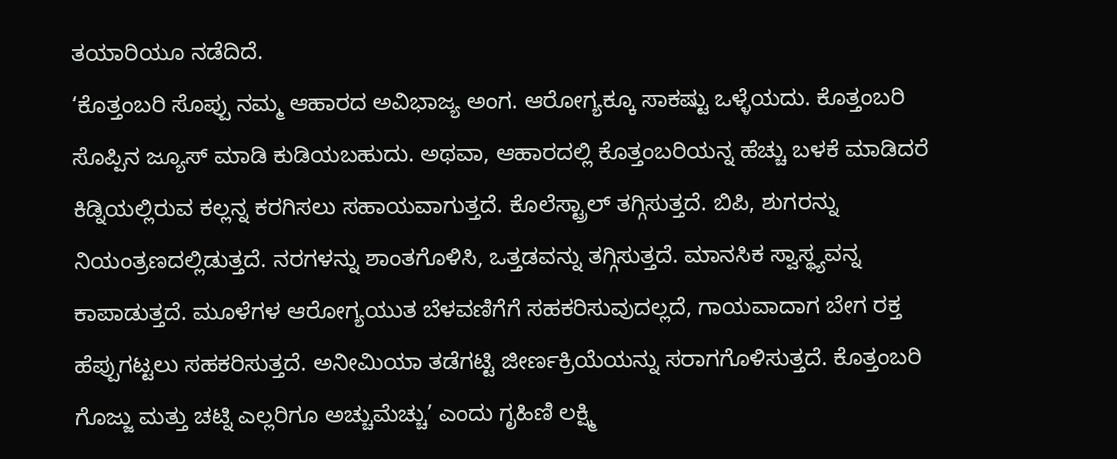ತಯಾರಿಯೂ ನಡೆದಿದೆ.
‘ಕೊತ್ತಂಬರಿ ಸೊಪ್ಪು ನಮ್ಮ ಆಹಾರದ ಅವಿಭಾಜ್ಯ ಅಂಗ. ಆರೋಗ್ಯಕ್ಕೂ ಸಾಕಷ್ಟು ಒಳ್ಳೆಯದು. ಕೊತ್ತಂಬರಿ ಸೊಪ್ಪಿನ ಜ್ಯೂಸ್ ಮಾಡಿ ಕುಡಿಯಬಹುದು. ಅಥವಾ, ಆಹಾರದಲ್ಲಿ ಕೊತ್ತಂಬರಿಯನ್ನ ಹೆಚ್ಚು ಬಳಕೆ ಮಾಡಿದರೆ ಕಿಡ್ನಿಯಲ್ಲಿರುವ ಕಲ್ಲನ್ನ ಕರಗಿಸಲು ಸಹಾಯವಾಗುತ್ತದೆ. ಕೊಲೆಸ್ಟ್ರಾಲ್ ತಗ್ಗಿಸುತ್ತದೆ. ಬಿಪಿ, ಶುಗರನ್ನು ನಿಯಂತ್ರಣದಲ್ಲಿಡುತ್ತದೆ. ನರಗಳನ್ನು ಶಾಂತಗೊಳಿಸಿ, ಒತ್ತಡವನ್ನು ತಗ್ಗಿಸುತ್ತದೆ. ಮಾನಸಿಕ ಸ್ವಾಸ್ಥ್ಯವನ್ನ ಕಾಪಾಡುತ್ತದೆ. ಮೂಳೆಗಳ ಆರೋಗ್ಯಯುತ ಬೆಳವಣಿಗೆಗೆ ಸಹಕರಿಸುವುದಲ್ಲದೆ, ಗಾಯವಾದಾಗ ಬೇಗ ರಕ್ತ ಹೆಪ್ಪುಗಟ್ಟಲು ಸಹಕರಿಸುತ್ತದೆ. ಅನೀಮಿಯಾ ತಡೆಗಟ್ಟಿ ಜೀರ್ಣಕ್ರಿಯೆಯನ್ನು ಸರಾಗಗೊಳಿಸುತ್ತದೆ. ಕೊತ್ತಂಬರಿ ಗೊಜ್ಜು ಮತ್ತು ಚಟ್ನಿ ಎಲ್ಲರಿಗೂ ಅಚ್ಚುಮೆಚ್ಚು’ ಎಂದು ಗೃಹಿಣಿ ಲಕ್ಷ್ಮಿ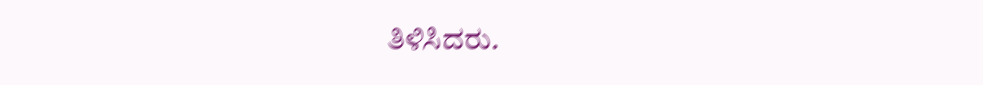ತಿಳಿಸಿದರು.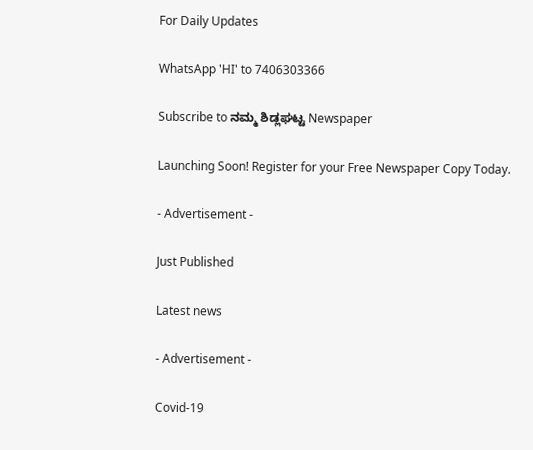For Daily Updates

WhatsApp 'HI' to 7406303366

Subscribe to ನಮ್ಮ ಶಿಡ್ಲಘಟ್ಟ Newspaper

Launching Soon! Register for your Free Newspaper Copy Today.

- Advertisement -

Just Published

Latest news

- Advertisement -

Covid-19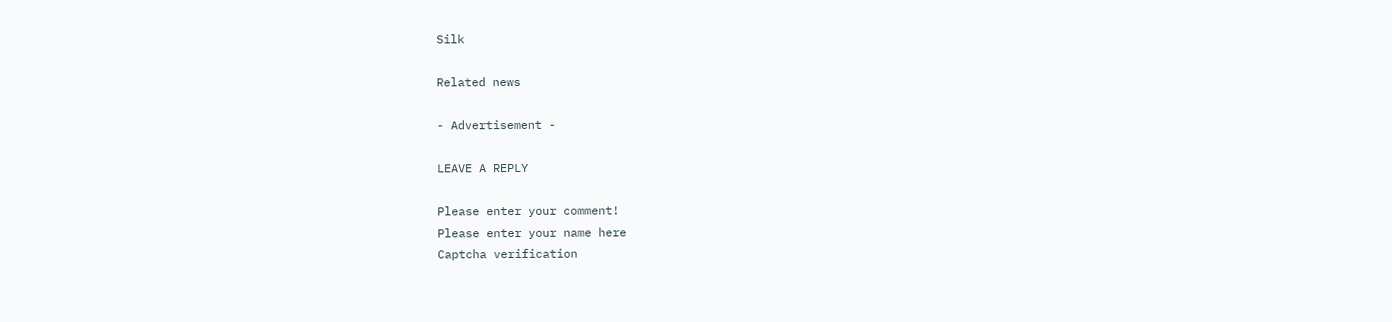Silk

Related news

- Advertisement -

LEAVE A REPLY

Please enter your comment!
Please enter your name here
Captcha verification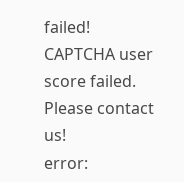failed!
CAPTCHA user score failed. Please contact us!
error: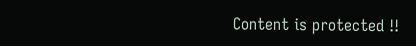Content is protected !!